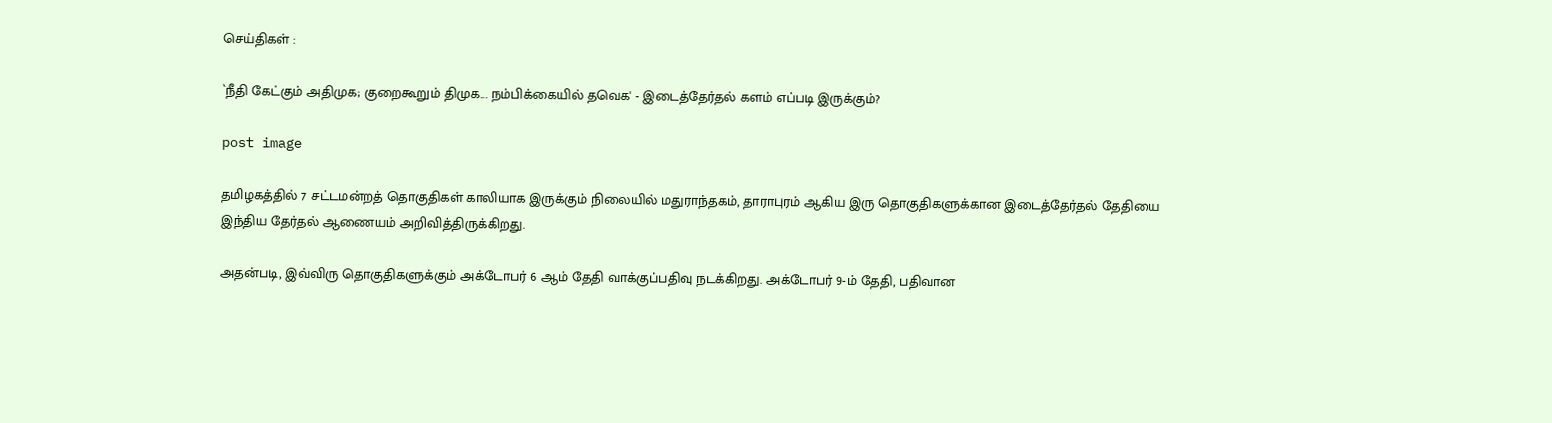செய்திகள் :

`நீதி கேட்கும் அதிமுக; குறைகூறும் திமுக... நம்பிக்கையில் தவெக' - இடைத்தேர்தல் களம் எப்படி இருக்கும்?

post image

தமிழகத்தில் 7 சட்டமன்றத் தொகுதிகள் காலியாக இருக்கும் நிலையில் மதுராந்தகம், தாராபுரம் ஆகிய இரு தொகுதிகளுக்கான இடைத்தேர்தல் தேதியை இந்திய தேர்தல் ஆணையம் அறிவித்திருக்கிறது.

அதன்படி, இவ்விரு தொகுதிகளுக்கும் அக்டோபர் 6 ஆம் தேதி வாக்குப்பதிவு நடக்கிறது. அக்டோபர் 9-ம் தேதி, பதிவான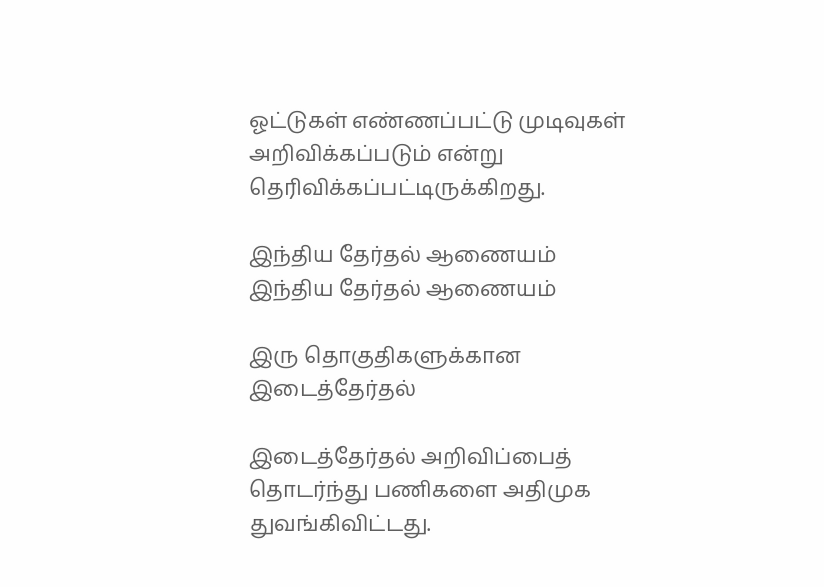ஓட்டுகள் எண்ணப்பட்டு முடிவுகள் அறிவிக்கப்படும் என்று தெரிவிக்கப்பட்டிருக்கிறது.

இந்திய தேர்தல் ஆணையம்
இந்திய தேர்தல் ஆணையம்

இரு தொகுதிகளுக்கான இடைத்தேர்தல்

இடைத்தேர்தல் அறிவிப்பைத் தொடர்ந்து பணிகளை அதிமுக துவங்கிவிட்டது.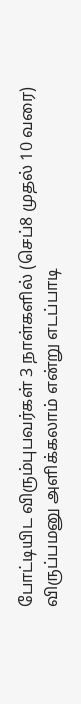போட்டியிட விரும்புபவர்கள் 3 நாள்களில் (செப்8 முதல் 10 வரை) விருப்பமனு அளிக்கலாம் என்று எடப்பாடி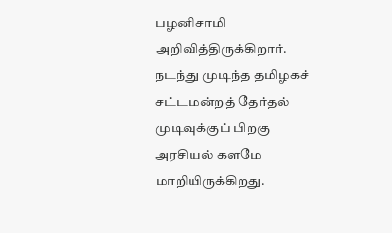பழனிசாமி அறிவித்திருக்கிறார். நடந்து முடிந்த தமிழகச் சட்டமன்றத் தேர்தல் முடிவுக்குப் பிறகு அரசியல் களமே மாறியிருக்கிறது.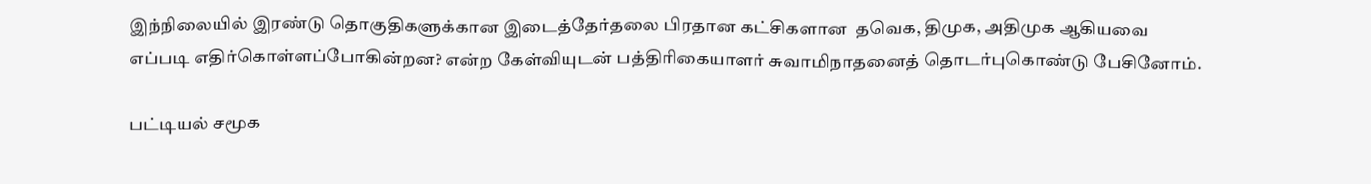இந்நிலையில் இரண்டு தொகுதிகளுக்கான இடைத்தேர்தலை பிரதான கட்சிகளான  தவெக, திமுக, அதிமுக ஆகியவை எப்படி எதிர்கொள்ளப்போகின்றன? என்ற கேள்வியுடன் பத்திரிகையாளர் சுவாமிநாதனைத் தொடர்புகொண்டு பேசினோம்.

பட்டியல் சமூக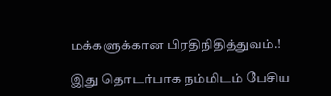மக்களுக்கான பிரதிநிதித்துவம்.!

இது தொடர்பாக நம்மிடம் பேசிய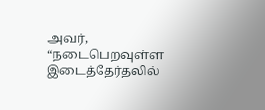அவர், “நடைபெறவுள்ள இடைத்தேர்தலில்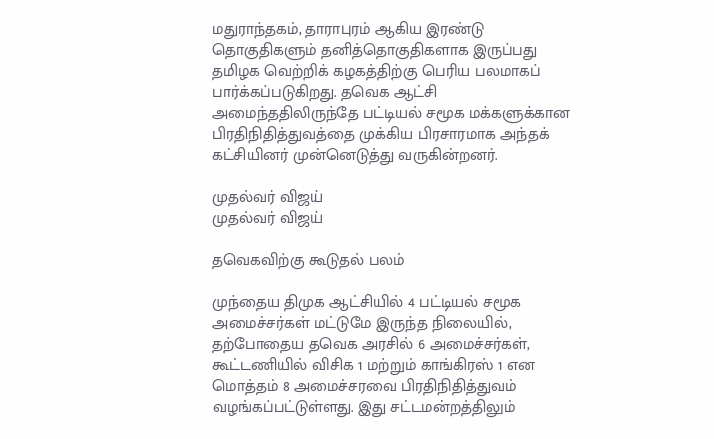மதுராந்தகம், தாராபுரம் ஆகிய இரண்டு தொகுதிகளும் தனித்தொகுதிகளாக இருப்பது தமிழக வெற்றிக் கழகத்திற்கு பெரிய பலமாகப் பார்க்கப்படுகிறது. தவெக ஆட்சி அமைந்ததிலிருந்தே பட்டியல் சமூக மக்களுக்கான பிரதிநிதித்துவத்தை முக்கிய பிரசாரமாக அந்தக் கட்சியினர் முன்னெடுத்து வருகின்றனர்.

முதல்வர் விஜய்
முதல்வர் விஜய்

தவெகவிற்கு கூடுதல் பலம்

முந்தைய திமுக ஆட்சியில் 4 பட்டியல் சமூக அமைச்சர்கள் மட்டுமே இருந்த நிலையில், தற்போதைய தவெக அரசில் 6 அமைச்சர்கள், கூட்டணியில் விசிக 1 மற்றும் காங்கிரஸ் 1 என மொத்தம் 8 அமைச்சரவை பிரதிநிதித்துவம் வழங்கப்பட்டுள்ளது. இது சட்டமன்றத்திலும்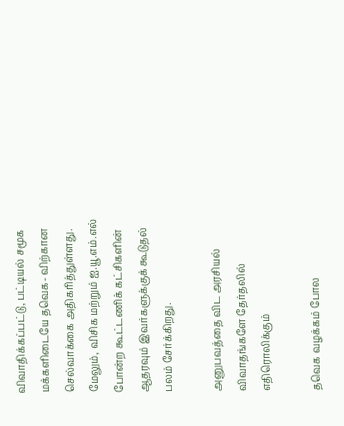விவாதிக்கப்பட்டு, பட்டியல் சமூக மக்களிடையே தவெக- விற்கான செல்வாக்கை அதிகரித்துள்ளது. மேலும், விசிக மற்றும் ஐ.யூ.எம்.எல் போன்ற கூட்டணிக் கட்சிகளின் ஆதரவும் இவர்களுக்குக் கூடுதல் பலம் சேர்க்கிறது.

அனுபவத்தை விட அரசியல் விவாதங்களே தேர்தலில் எதிரொலிக்கும்

தவெக வழக்கம் போல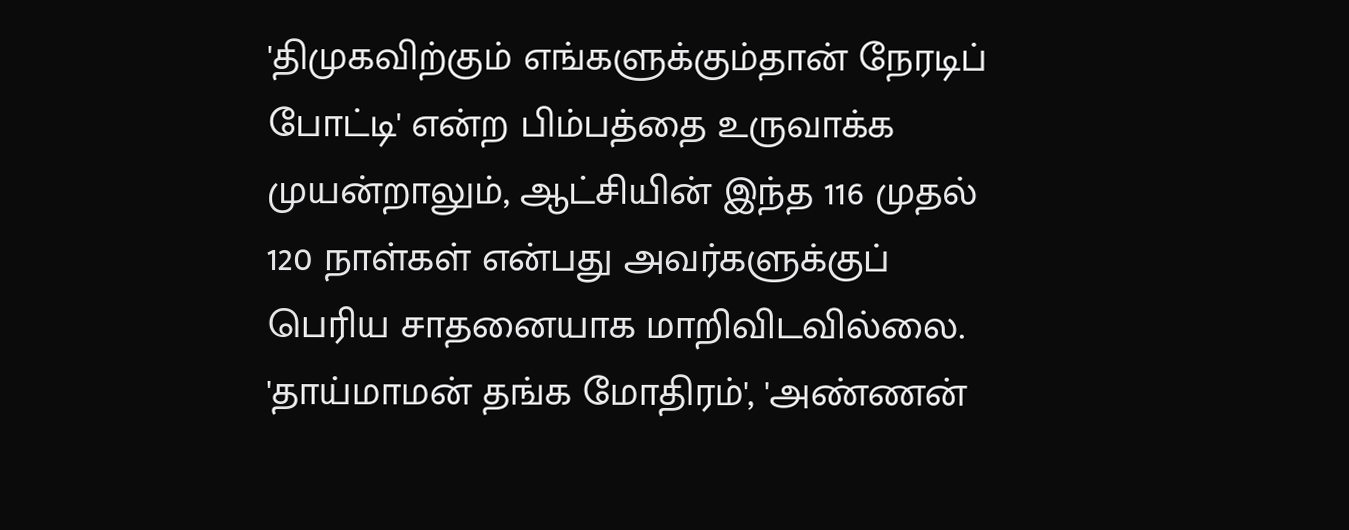'திமுகவிற்கும் எங்களுக்கும்தான் நேரடிப் போட்டி' என்ற பிம்பத்தை உருவாக்க முயன்றாலும், ஆட்சியின் இந்த 116 முதல் 120 நாள்கள் என்பது அவர்களுக்குப் பெரிய சாதனையாக மாறிவிடவில்லை. 'தாய்மாமன் தங்க மோதிரம்', 'அண்ணன்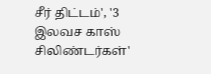சீர் திட்டம்', '3 இலவச காஸ் சிலிண்டர்கள்'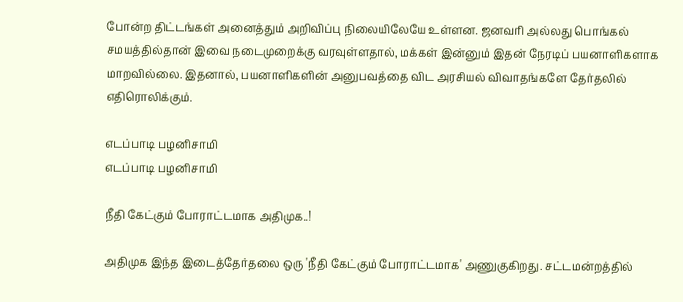போன்ற திட்டங்கள் அனைத்தும் அறிவிப்பு நிலையிலேயே உள்ளன. ஜனவரி அல்லது பொங்கல் சமயத்தில்தான் இவை நடைமுறைக்கு வரவுள்ளதால், மக்கள் இன்னும் இதன் நேரடிப் பயனாளிகளாக மாறவில்லை. இதனால், பயனாளிகளின் அனுபவத்தை விட அரசியல் விவாதங்களே தேர்தலில் எதிரொலிக்கும்.

எடப்பாடி பழனிசாமி
எடப்பாடி பழனிசாமி

நீதி கேட்கும் போராட்டமாக அதிமுக..!

அதிமுக இந்த இடைத்தேர்தலை ஒரு 'நீதி கேட்கும் போராட்டமாக' அணுகுகிறது. சட்டமன்றத்தில்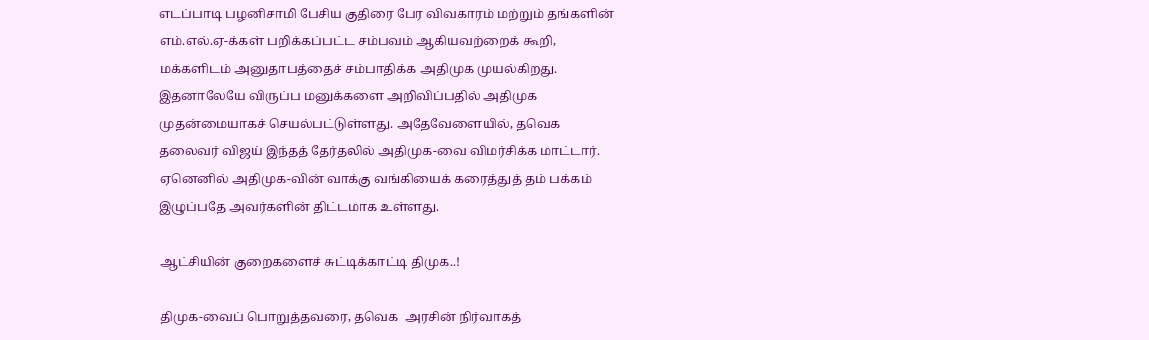எடப்பாடி பழனிசாமி பேசிய குதிரை பேர விவகாரம் மற்றும் தங்களின் எம்.எல்.ஏ-க்கள் பறிக்கப்பட்ட சம்பவம் ஆகியவற்றைக் கூறி, மக்களிடம் அனுதாபத்தைச் சம்பாதிக்க அதிமுக முயல்கிறது. இதனாலேயே விருப்ப மனுக்களை அறிவிப்பதில் அதிமுக முதன்மையாகச் செயல்பட்டுள்ளது. அதேவேளையில், தவெக தலைவர் விஜய் இந்தத் தேர்தலில் அதிமுக-வை விமர்சிக்க மாட்டார். ஏனெனில் அதிமுக-வின் வாக்கு வங்கியைக் கரைத்துத் தம் பக்கம் இழுப்பதே அவர்களின் திட்டமாக உள்ளது.

ஆட்சியின் குறைகளைச் சுட்டிக்காட்டி திமுக..!

திமுக-வைப் பொறுத்தவரை, தவெக  அரசின் நிர்வாகத்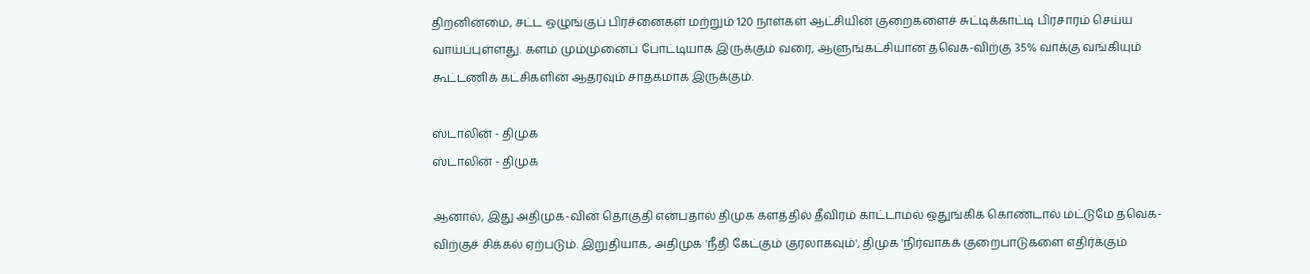திறனின்மை, சட்ட ஒழுங்குப் பிரச்னைகள் மற்றும் 120 நாள்கள் ஆட்சியின் குறைகளைச் சுட்டிக்காட்டி பிரசாரம் செய்ய வாய்ப்புள்ளது. களம் மும்முனைப் போட்டியாக இருக்கும் வரை, ஆளுங்கட்சியான தவெக-விற்கு 35% வாக்கு வங்கியும் கூட்டணிக் கட்சிகளின் ஆதரவும் சாதகமாக இருக்கும்.

ஸ்டாலின் - திமுக
ஸ்டாலின் - திமுக

ஆனால், இது அதிமுக-வின் தொகுதி என்பதால் திமுக களத்தில் தீவிரம் காட்டாமல் ஒதுங்கிக் கொண்டால் மட்டுமே தவெக-விற்குச் சிக்கல் ஏற்படும். இறுதியாக, அதிமுக 'நீதி கேட்கும் குரலாகவும்', திமுக 'நிர்வாகக் குறைபாடுகளை எதிர்க்கும்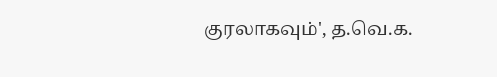குரலாகவும்', த.வெ.க.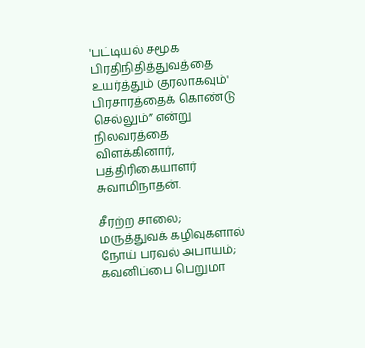'பட்டியல் சமூக பிரதிநிதித்துவத்தை உயர்த்தும் குரலாகவும்' பிரசாரத்தைக் கொண்டு செல்லும்” என்று நிலவரத்தை விளக்கினார், பத்திரிகையாளர் சுவாமிநாதன்.

சீரற்ற சாலை; மருத்துவக் கழிவுகளால் நோய் பரவல் அபாயம்; கவனிப்பை பெறுமா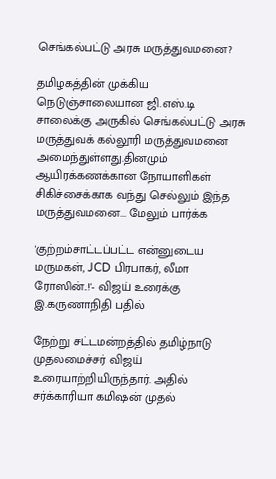செங்கல்பட்டு அரசு மருத்துவமனை?

தமிழகத்தின் முக்கிய நெடுஞ்சாலையான ஜி.எஸ்.டி சாலைக்கு அருகில் செங்கல்பட்டு அரசு மருத்துவக் கல்லூரி மருத்துவமனை அமைந்துள்ளது.தினமும் ஆயிரக்கணக்கான நோயாளிகள் சிகிச்சைக்காக வந்து செல்லும் இந்த மருத்துவமனை... மேலும் பார்க்க

'குற்றம்சாட்டப்பட்ட என்னுடைய மருமகள், JCD பிரபாகர், லீமா ரோஸின்..!'- விஜய் உரைக்கு இ.கருணாநிதி பதில்

நேற்று சட்டமன்றத்தில் தமிழ்நாடு முதலமைச்சர் விஜய் உரையாற்றியிருந்தார். அதில் சர்க்காரியா கமிஷன் முதல்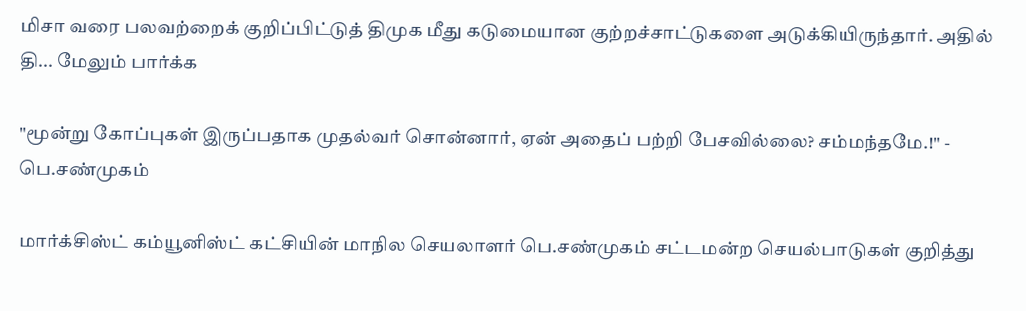மிசா வரை பலவற்றைக் குறிப்பிட்டுத் திமுக மீது கடுமையான குற்றச்சாட்டுகளை அடுக்கியிருந்தார். அதில் தி... மேலும் பார்க்க

"மூன்று கோப்புகள் இருப்பதாக முதல்வர் சொன்னார், ஏன் அதைப் பற்றி பேசவில்லை? சம்மந்தமே.!" - பெ.சண்முகம்

மார்க்சிஸ்ட் கம்யூனிஸ்ட் கட்சியின் மாநில செயலாளர் பெ.சண்முகம் சட்டமன்ற செயல்பாடுகள் குறித்து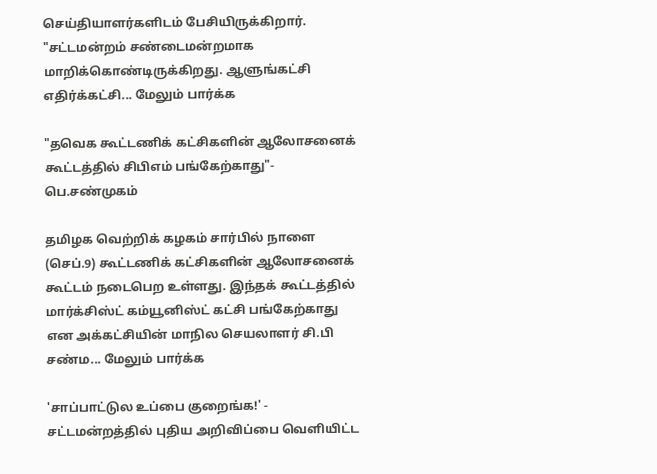செய்தியாளர்களிடம் பேசியிருக்கிறார். "சட்டமன்றம் சண்டைமன்றமாக மாறிக்கொண்டிருக்கிறது. ஆளுங்கட்சி எதிர்க்கட்சி... மேலும் பார்க்க

"தவெக கூட்டணிக் கட்சிகளின் ஆலோசனைக் கூட்டத்தில் சிபிஎம் பங்கேற்காது"- பெ.சண்முகம்

தமிழக வெற்றிக் கழகம் சார்பில் நாளை (செப்.9) கூட்டணிக் கட்சிகளின் ஆலோசனைக் கூட்டம் நடைபெற உள்ளது. இந்தக் கூட்டத்தில் மார்க்சிஸ்ட் கம்யூனிஸ்ட் கட்சி பங்கேற்காது என அக்கட்சியின் மாநில செயலாளர் சி.பி சண்ம... மேலும் பார்க்க

'சாப்பாட்டுல உப்பை குறைங்க!' - சட்டமன்றத்தில் புதிய அறிவிப்பை வெளியிட்ட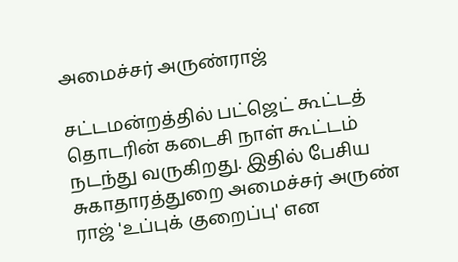அமைச்சர் அருண்ராஜ்

சட்டமன்றத்தில் பட்ஜெட் கூட்டத் தொடரின் கடைசி நாள் கூட்டம் நடந்து வருகிறது. இதில் பேசிய சுகாதாரத்துறை அமைச்சர் அருண் ராஜ் 'உப்புக் குறைப்பு' என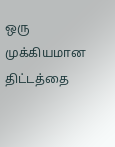ஒரு முக்கியமான திட்டத்தை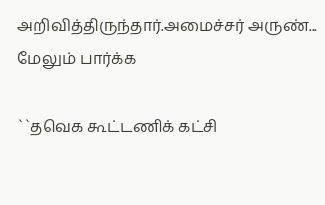அறிவித்திருந்தார்.அமைச்சர் அருண்... மேலும் பார்க்க

``தவெக கூட்டணிக் கட்சி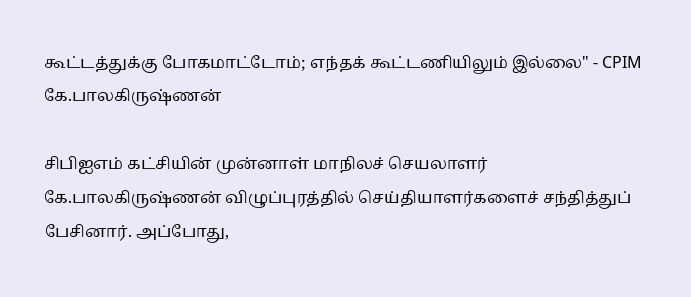கூட்டத்துக்கு போகமாட்டோம்; எந்தக் கூட்டணியிலும் இல்லை" - CPIM கே.பாலகிருஷ்ணன்

சிபிஐஎம் கட்சியின் முன்னாள் மாநிலச் செயலாளர் கே.பாலகிருஷ்ணன் விழுப்புரத்தில் செய்தியாளர்களைச் சந்தித்துப் பேசினார். அப்போது,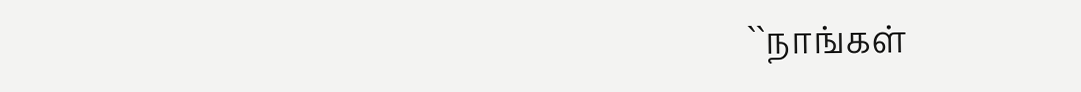``நாங்கள்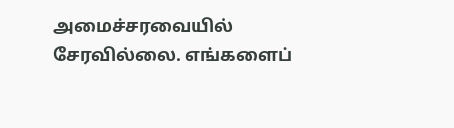அமைச்சரவையில் சேரவில்லை. எங்களைப்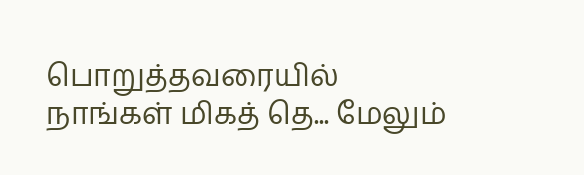பொறுத்தவரையில் நாங்கள் மிகத் தெ... மேலும்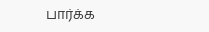பார்க்க